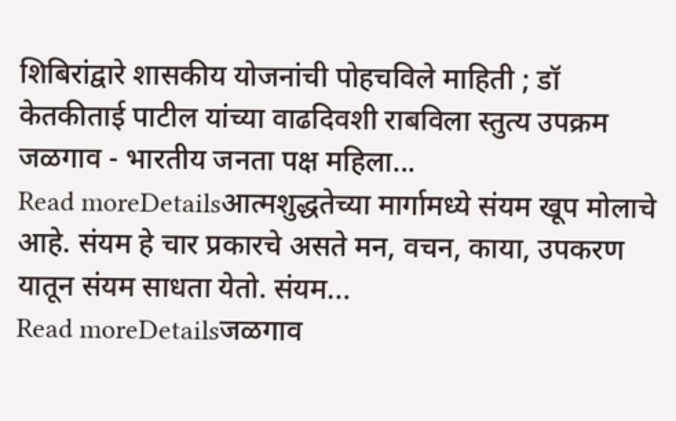शिबिरांद्वारे शासकीय योजनांची पोहचविले माहिती ; डॉ केतकीताई पाटील यांच्या वाढदिवशी राबविला स्तुत्य उपक्रम जळगाव - भारतीय जनता पक्ष महिला...
Read moreDetailsआत्मशुद्धतेच्या मार्गामध्ये संयम खूप मोलाचे आहे. संयम हे चार प्रकारचे असते मन, वचन, काया, उपकरण यातून संयम साधता येतो. संयम...
Read moreDetailsजळगाव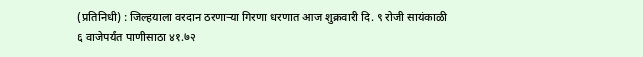(प्रतिनिधी) : जिल्हयाला वरदान ठरणाऱ्या गिरणा धरणात आज शुक्रवारी दि. ९ रोजी सायंकाळी ६ वाजेपर्यंत पाणीसाठा ४१.७२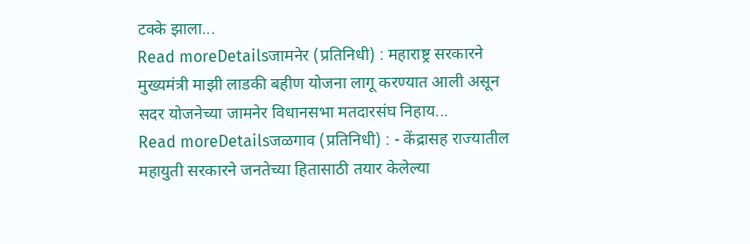टक्के झाला...
Read moreDetailsजामनेर (प्रतिनिधी) : महाराष्ट्र सरकारने मुख्यमंत्री माझी लाडकी बहीण योजना लागू करण्यात आली असून सदर योजनेच्या जामनेर विधानसभा मतदारसंघ निहाय...
Read moreDetailsजळगाव (प्रतिनिधी) : - केंद्रासह राज्यातील महायुती सरकारने जनतेच्या हितासाठी तयार केलेल्या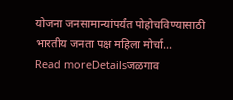योजना जनसामान्यांपर्यंत पोहोचविण्यासाठी भारतीय जनता पक्ष महिला मोर्चा...
Read moreDetailsजळगाव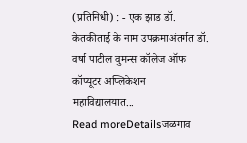(प्रतिनिधी) : - एक झाड डॉ. केतकीताई के नाम उपक्रमाअंतर्गत डॉ. वर्षा पाटील वुमन्स कॉलेज ऑफ कॉप्यूटर अप्लिकेशन महाविद्यालयात...
Read moreDetailsजळगाव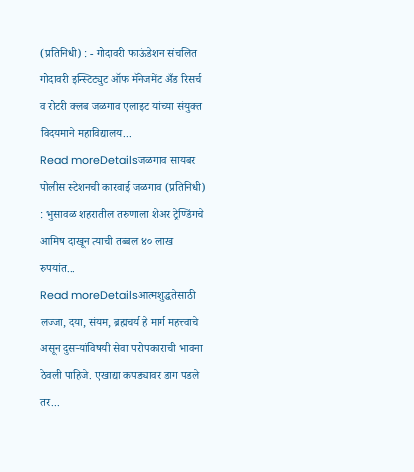(प्रतिनिधी) : - गोदावरी फाऊंडेशन संचलित गोदावरी इन्स्टिट्युट ऑफ मॅनेजमेंट अँड रिसर्च व रोटरी क्लब जळगाव एलाइट यांच्या संयुक्त विदयमाने महाविद्यालय...
Read moreDetailsजळगाव सायबर पोलीस स्टेशनची कारवाई जळगाव (प्रतिनिधी) : भुसावळ शहरातील तरुणाला शेअर ट्रेण्डिंगचे आमिष दाखून त्याची तब्बल ४० लाख रुपयांत...
Read moreDetailsआत्मशुद्धतेसाठी लज्जा, दया, संयम, ब्रह्मचर्य हे मार्ग महत्त्वाचे असून दुसऱ्यांविषयी सेवा परोपकाराची भावना ठेवली पाहिजे. एखाद्या कपड्यावर डाग पडले तर...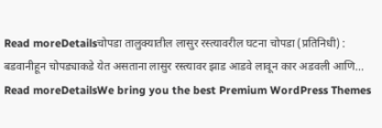Read moreDetailsचोपडा तालुक्यातील लासुर रस्त्यावरील घटना चोपडा (प्रतिनिधी) : बडवानीहून चोपड्याकडे येत असताना लासुर रस्त्यावर झाड आडवे लावून कार अडवली आणि...
Read moreDetailsWe bring you the best Premium WordPress Themes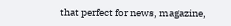that perfect for news, magazine,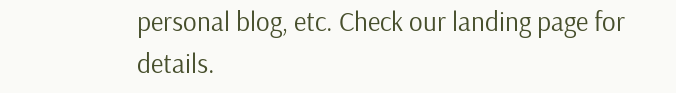personal blog, etc. Check our landing page for details.